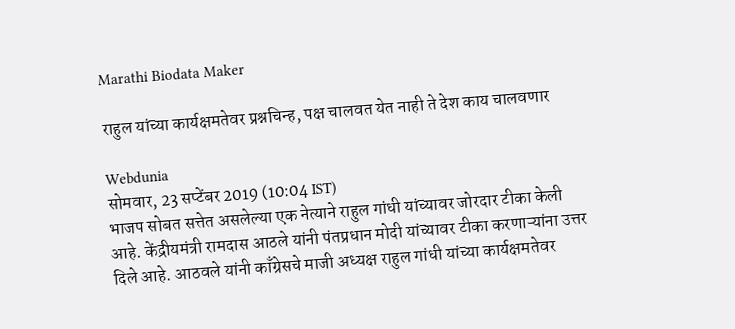Marathi Biodata Maker

राहुल यांच्या कार्यक्षमतेवर प्रश्नचिन्ह, पक्ष चालवत येत नाही ते देश काय चालवणार

Webdunia
सोमवार, 23 सप्टेंबर 2019 (10:04 IST)
भाजप सोबत सत्तेत असलेल्या एक नेत्याने राहुल गांधी यांच्यावर जोरदार टीका केली आहे. केंद्रीयमंत्री रामदास आठले यांनी पंतप्रधान मोदी यांच्यावर टीका करणाऱ्यांना उत्तर दिले आहे. आठवले यांनी काँग्रेसचे माजी अध्यक्ष राहुल गांधी यांच्या कार्यक्षमतेवर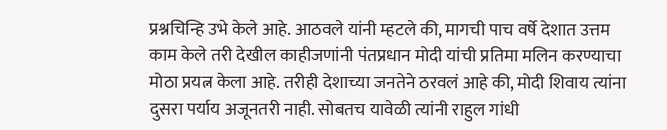प्रश्नचिन्हि उभे केले आहे. आठवले यांनी म्हटले की, मागची पाच वर्षे देशात उत्तम  काम केले तरी देखील काहीजणांनी पंतप्रधान मोदी यांची प्रतिमा मलिन करण्याचा मोठा प्रयत्न केला आहे. तरीही देशाच्या जनतेने ठरवलं आहे की, मोदी शिवाय त्यांना दुसरा पर्याय अजूनतरी नाही. सोबतच यावेळी त्यांनी राहुल गांधी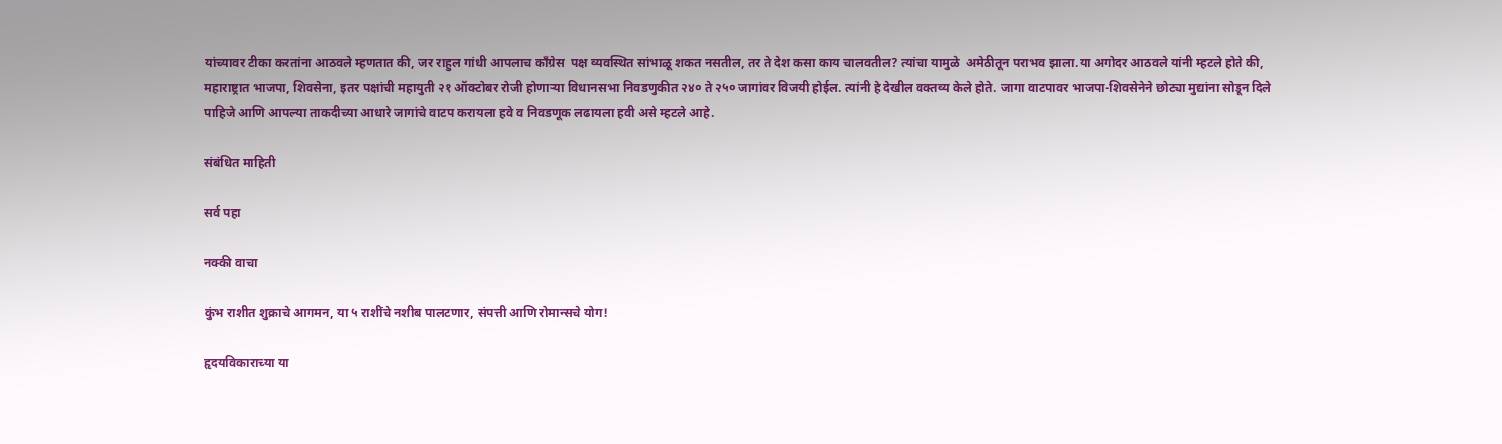यांच्यावर टीका करतांना आठवले म्हणतात की, जर राहुल गांधी आपलाच काँग्रेस  पक्ष व्यवस्थित सांभाळू शकत नसतील, तर ते देश कसा काय चालवतील? त्यांचा यामुळे  अमेठीतून पराभव झाला.या अगोदर आठवले यांनी म्हटले होते की, महाराष्ट्रात भाजपा, शिवसेना, इतर पक्षांची महायुती २१ ऑक्टोबर रोजी होणाऱ्या विधानसभा निवडणुकीत २४० ते २५० जागांवर विजयी होईल. त्यांनी हे देखील वक्तव्य केले होते. जागा वाटपावर भाजपा-शिवसेनेने छोट्या मुद्यांना सोडून दिले पाहिजे आणि आपल्या ताकदीच्या आधारे जागांचे वाटप करायला हवे व निवडणूक लढायला हवी असे म्हटले आहे.

संबंधित माहिती

सर्व पहा

नक्की वाचा

कुंभ राशीत शुक्राचे आगमन, या ५ राशींचे नशीब पालटणार, संपत्ती आणि रोमान्सचे योग!

हृदयविकाराच्या या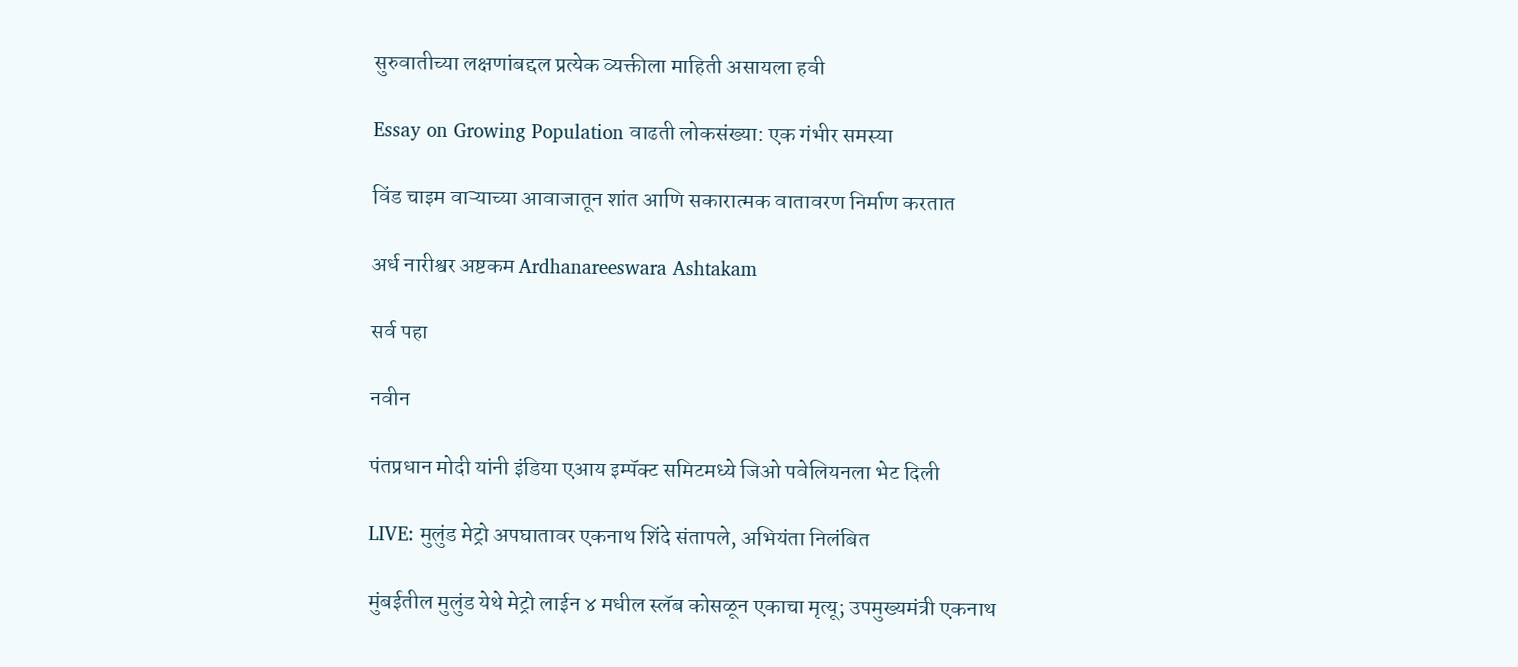सुरुवातीच्या लक्षणांबद्दल प्रत्येक व्यक्तीला माहिती असायला हवी

Essay on Growing Population वाढती लोकसंख्या: एक गंभीर समस्या

विंड चाइम वाऱ्याच्या आवाजातून शांत आणि सकारात्मक वातावरण निर्माण करतात

अर्ध नारीश्वर अष्टकम Ardhanareeswara Ashtakam

सर्व पहा

नवीन

पंतप्रधान मोदी यांनी इंडिया एआय इम्पॅक्ट समिटमध्ये जिओ पवेलियनला भेट दिली

LIVE: मुलुंड मेट्रो अपघातावर एकनाथ शिंदे संतापले, अभियंता निलंबित

मुंबईतील मुलुंड येथे मेट्रो लाईन ४ मधील स्लॅब कोसळून एकाचा मृत्यू; उपमुख्यमंत्री एकनाथ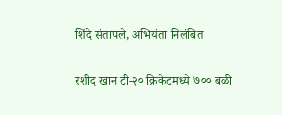शिंदे संतापले, अभियंता निलंबित

रशीद खान टी-२० क्रिकेटमध्ये ७०० बळी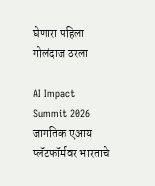घेणारा पहिला गोलंदाज ठरला

AI Impact Summit 2026 जागतिक एआय प्लॅटफॉर्मवर भारताचे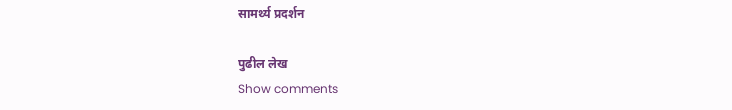सामर्थ्य प्रदर्शन

पुढील लेख
Show comments